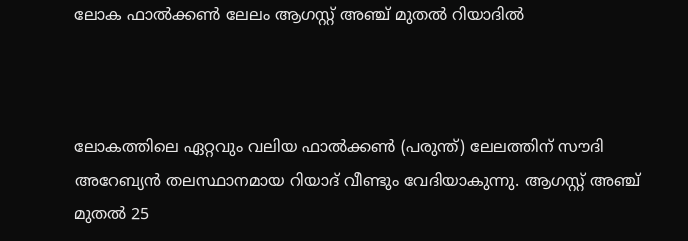ലോക ഫാൽക്കൺ ലേലം ആഗസ്റ്റ് അഞ്ച് മുതൽ റിയാദിൽ



ലോകത്തിലെ ഏറ്റവും വലിയ ഫാൽക്കൺ (പരുന്ത്) ലേലത്തിന് സൗദി അറേബ്യൻ തലസ്ഥാനമായ റിയാദ് വീണ്ടും വേദിയാകുന്നു. ആഗസ്റ്റ് അഞ്ച് മുതൽ 25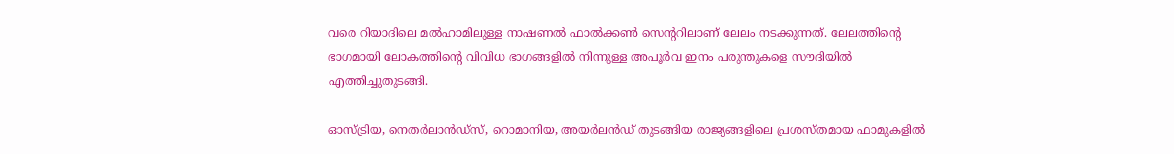വരെ റിയാദിലെ മൽഹാമിലുള്ള നാഷണൽ ഫാൽക്കൺ സെന്ററിലാണ് ലേലം നടക്കുന്നത്. ലേലത്തിന്റെ ഭാഗമായി ലോകത്തിന്റെ വിവിധ ഭാഗങ്ങളിൽ നിന്നുള്ള അപൂർവ ഇനം പരുന്തുകളെ സൗദിയിൽ എത്തിച്ചുതുടങ്ങി.

ഓസ്ട്രിയ, നെതർലാൻഡ്‌സ്, റൊമാനിയ, അയർലൻഡ് തുടങ്ങിയ രാജ്യങ്ങളിലെ പ്രശസ്തമായ ഫാമുകളിൽ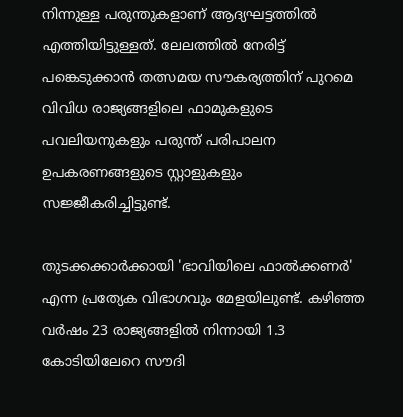നിന്നുള്ള പരുന്തുകളാണ് ആദ്യഘട്ടത്തിൽ എത്തിയിട്ടുള്ളത്. ലേലത്തിൽ നേരിട്ട് പങ്കെടുക്കാൻ തത്സമയ സൗകര്യത്തിന് പുറമെ വിവിധ രാജ്യങ്ങളിലെ ഫാമുകളുടെ പവലിയനുകളും പരുന്ത് പരിപാലന ഉപകരണങ്ങളുടെ സ്റ്റാളുകളും സജ്ജീകരിച്ചിട്ടുണ്ട്.

തുടക്കക്കാർക്കായി 'ഭാവിയിലെ ഫാൽക്കണർ' എന്ന പ്രത്യേക വിഭാഗവും മേളയിലുണ്ട്. കഴിഞ്ഞ വർഷം 23 രാജ്യങ്ങളിൽ നിന്നായി 1.3 കോടിയിലേറെ സൗദി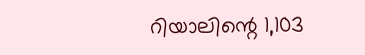റിയാലിന്റെ 1,103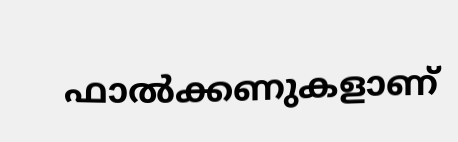ഫാൽക്കണുകളാണ്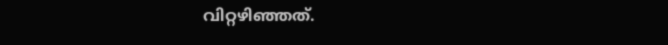വിറ്റഴിഞ്ഞത്.